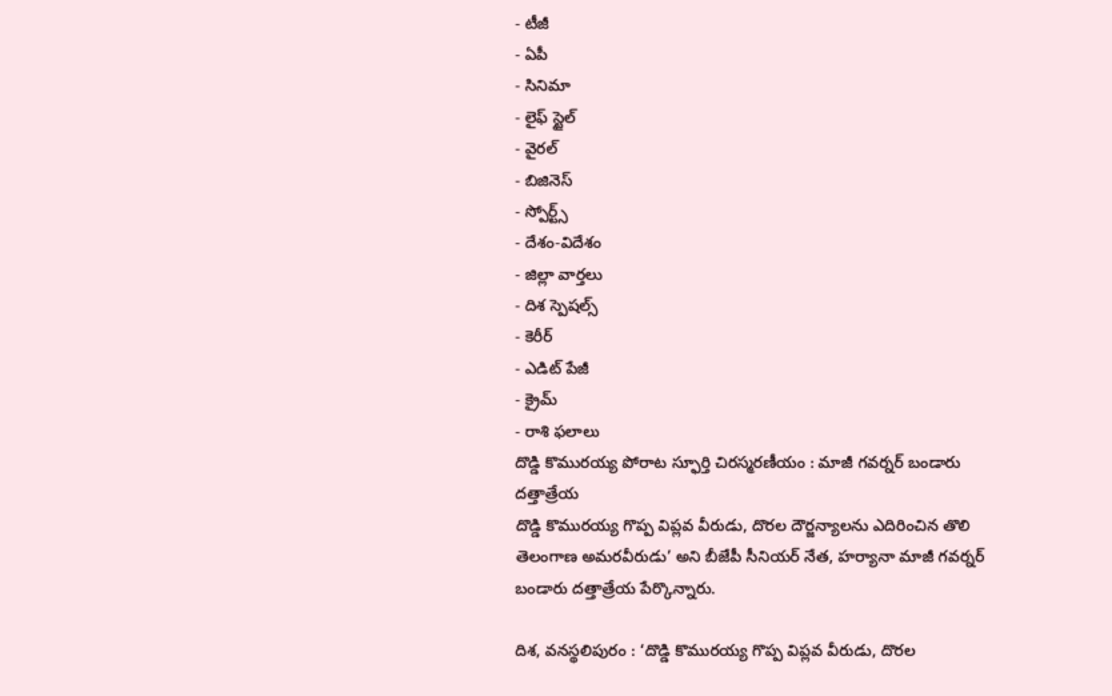- టీజీ
- ఏపీ
- సినిమా
- లైఫ్ స్టైల్
- వైరల్
- బిజినెస్
- స్పోర్ట్స్
- దేశం-విదేశం
- జిల్లా వార్తలు
- దిశ స్పెషల్స్
- కెరీర్
- ఎడిట్ పేజీ
- క్రైమ్
- రాశి ఫలాలు
దొడ్డి కొమురయ్య పోరాట స్ఫూర్తి చిరస్మరణీయం : మాజీ గవర్నర్ బండారు దత్తాత్రేయ
దొడ్డి కొమురయ్య గొప్ప విప్లవ వీరుడు, దొరల దౌర్జన్యాలను ఎదిరించిన తొలి తెలంగాణ అమరవీరుడు’ అని బీజేపీ సీనియర్ నేత, హర్యానా మాజీ గవర్నర్ బండారు దత్తాత్రేయ పేర్కొన్నారు.

దిశ, వనస్థలిపురం : ‘దొడ్డి కొమురయ్య గొప్ప విప్లవ వీరుడు, దొరల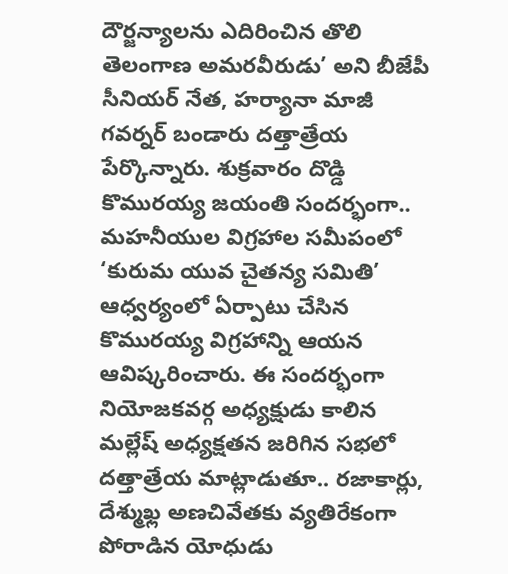దౌర్జన్యాలను ఎదిరించిన తొలి తెలంగాణ అమరవీరుడు’ అని బీజేపీ సీనియర్ నేత, హర్యానా మాజీ గవర్నర్ బండారు దత్తాత్రేయ పేర్కొన్నారు. శుక్రవారం దొడ్డి కొమురయ్య జయంతి సందర్భంగా.. మహనీయుల విగ్రహాల సమీపంలో ‘కురుమ యువ చైతన్య సమితి’ ఆధ్వర్యంలో ఏర్పాటు చేసిన కొమురయ్య విగ్రహాన్ని ఆయన ఆవిష్కరించారు. ఈ సందర్భంగా నియోజకవర్గ అధ్యక్షుడు కాలిన మల్లేష్ అధ్యక్షతన జరిగిన సభలో దత్తాత్రేయ మాట్లాడుతూ.. రజాకార్లు, దేశ్ముఖ్ల అణచివేతకు వ్యతిరేకంగా పోరాడిన యోధుడు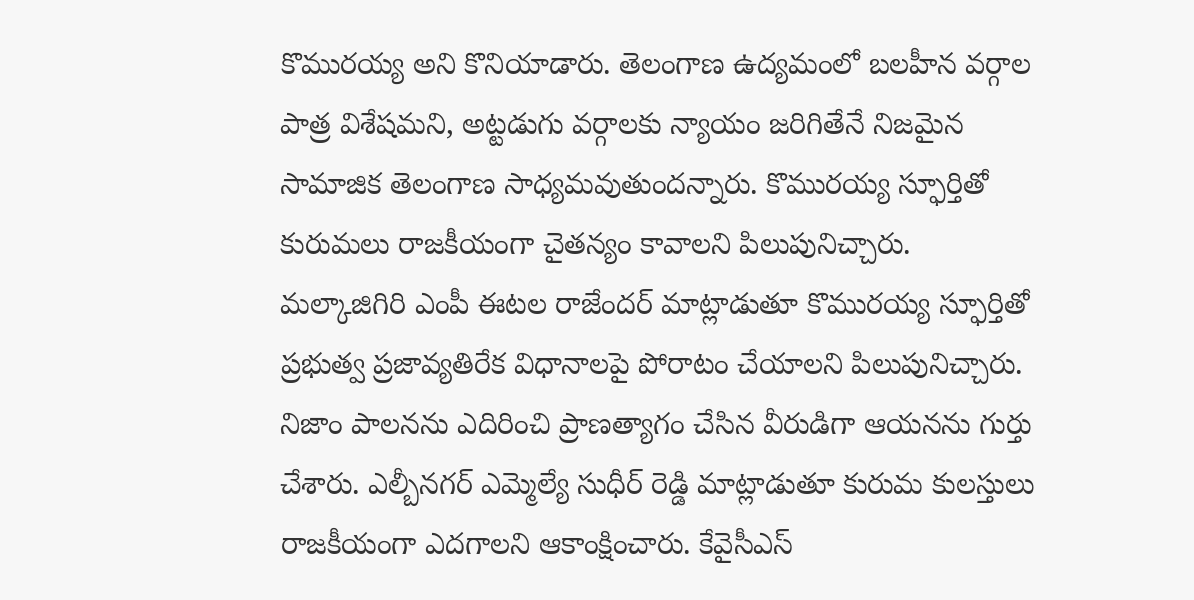కొమురయ్య అని కొనియాడారు. తెలంగాణ ఉద్యమంలో బలహీన వర్గాల పాత్ర విశేషమని, అట్టడుగు వర్గాలకు న్యాయం జరిగితేనే నిజమైన సామాజిక తెలంగాణ సాధ్యమవుతుందన్నారు. కొమురయ్య స్ఫూర్తితో కురుమలు రాజకీయంగా చైతన్యం కావాలని పిలుపునిచ్చారు.
మల్కాజిగిరి ఎంపీ ఈటల రాజేందర్ మాట్లాడుతూ కొమురయ్య స్ఫూర్తితో ప్రభుత్వ ప్రజావ్యతిరేక విధానాలపై పోరాటం చేయాలని పిలుపునిచ్చారు. నిజాం పాలనను ఎదిరించి ప్రాణత్యాగం చేసిన వీరుడిగా ఆయనను గుర్తు చేశారు. ఎల్బీనగర్ ఎమ్మెల్యే సుధీర్ రెడ్డి మాట్లాడుతూ కురుమ కులస్తులు రాజకీయంగా ఎదగాలని ఆకాంక్షించారు. కేవైసీఎస్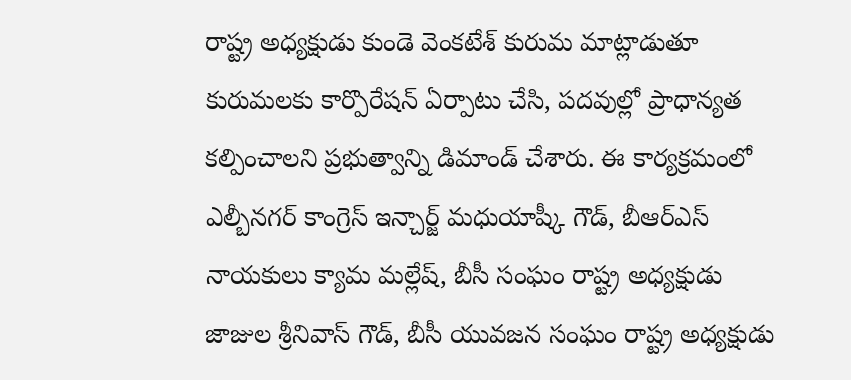రాష్ట్ర అధ్యక్షుడు కుండె వెంకటేశ్ కురుమ మాట్లాడుతూ కురుమలకు కార్పొరేషన్ ఏర్పాటు చేసి, పదవుల్లో ప్రాధాన్యత కల్పించాలని ప్రభుత్వాన్ని డిమాండ్ చేశారు. ఈ కార్యక్రమంలో ఎల్బీనగర్ కాంగ్రెస్ ఇన్చార్జ్ మధుయాష్కీ గౌడ్, బీఆర్ఎస్ నాయకులు క్యామ మల్లేష్, బీసీ సంఘం రాష్ట్ర అధ్యక్షుడు జాజుల శ్రీనివాస్ గౌడ్, బీసీ యువజన సంఘం రాష్ట్ర అధ్యక్షుడు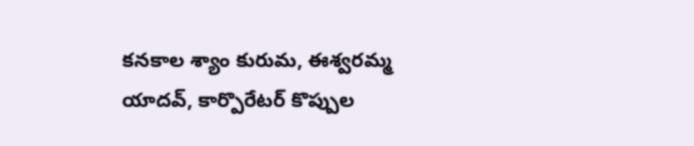కనకాల శ్యాం కురుమ, ఈశ్వరమ్మ యాదవ్, కార్పొరేటర్ కొప్పుల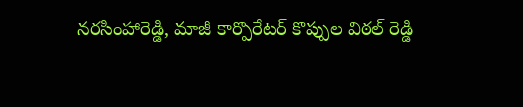నరసింహారెడ్డి, మాజీ కార్పొరేటర్ కొప్పుల విఠల్ రెడ్డి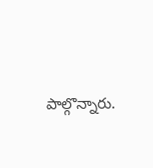పాల్గొన్నారు.